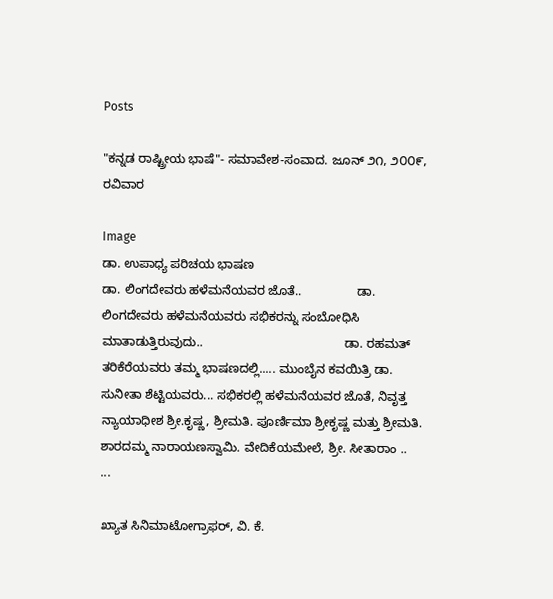Posts

"ಕನ್ನಡ ರಾಷ್ಟ್ರೀಯ ಭಾಷೆ"- ಸಮಾವೇಶ-ಸಂವಾದ. ಜೂನ್ ೨೧, ೨೦೦೯, ರವಿವಾರ

Image
ಡಾ. ಉಪಾಧ್ಯ ಪರಿಚಯ ಭಾಷಣ                                                          ಡಾ. ಲಿಂಗದೇವರು ಹಳೆಮನೆಯವರ ಜೊತೆ..                ಡಾ. ಲಿಂಗದೇವರು ಹಳೆಮನೆಯವರು ಸಭಿಕರನ್ನು ಸಂಬೋಧಿಸಿ ಮಾತಾಡುತ್ತಿರುವುದು..                                         ಡಾ. ರಹಮತ್ ತರಿಕೆರೆಯವರು ತಮ್ಮ ಭಾಷಣದಲ್ಲಿ..... ಮುಂಬೈನ ಕವಯಿತ್ರಿ ಡಾ. ಸುನೀತಾ ಶೆಟ್ಟಿಯವರು... ಸಭಿಕರಲ್ಲಿ ಹಳೆಮನೆಯವರ ಜೊತೆ, ನಿವೃತ್ತ ನ್ಯಾಯಾಧೀಶ ಶ್ರೀ.ಕೃಷ್ಣ, ಶ್ರೀಮತಿ. ಪೂರ್ಣಿಮಾ ಶ್ರೀಕೃಷ್ಣ ಮತ್ತು ಶ್ರೀಮತಿ. ಶಾರದಮ್ಮ ನಾರಾಯಣಸ್ವಾಮಿ. ವೇದಿಕೆಯಮೇಲೆ, ಶ್ರೀ. ಸೀತಾರಾಂ ..                                                                 ...

ಖ್ಯಾತ ಸಿನಿಮಾಟೋಗ್ರಾಫರ್, ವಿ. ಕೆ.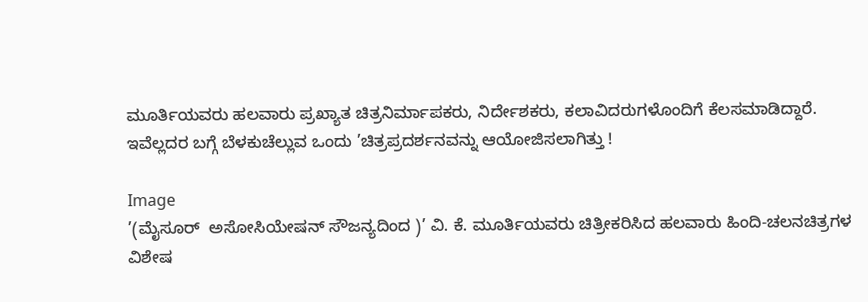ಮೂರ್ತಿಯವರು ಹಲವಾರು ಪ್ರಖ್ಯಾತ ಚಿತ್ರನಿರ್ಮಾಪಕರು, ನಿರ್ದೇಶಕರು, ಕಲಾವಿದರುಗಳೊಂದಿಗೆ ಕೆಲಸಮಾಡಿದ್ದಾರೆ. ಇವೆಲ್ಲದರ ಬಗ್ಗೆ ಬೆಳಕುಚೆಲ್ಲುವ ಒಂದು ’ಚಿತ್ರಪ್ರದರ್ಶನವನ್ನು ಆಯೋಜಿಸಲಾಗಿತ್ತು !

Image
’(ಮೈಸೂರ್  ಅಸೋಸಿಯೇಷನ್ ಸೌಜನ್ಯದಿಂದ )’ ವಿ. ಕೆ. ಮೂರ್ತಿಯವರು ಚಿತ್ರೀಕರಿಸಿದ ಹಲವಾರು ಹಿಂದಿ-ಚಲನಚಿತ್ರಗಳ ವಿಶೇಷ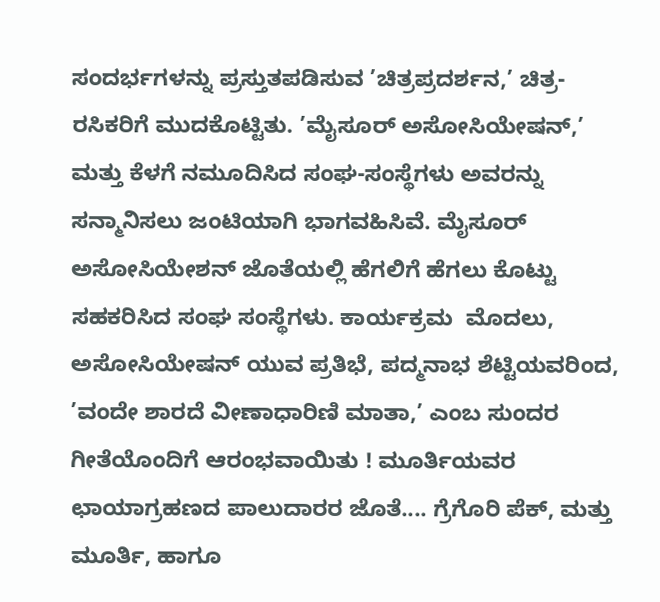ಸಂದರ್ಭಗಳನ್ನು ಪ್ರಸ್ತುತಪಡಿಸುವ ’ಚಿತ್ರಪ್ರದರ್ಶನ,’ ಚಿತ್ರ-ರಸಿಕರಿಗೆ ಮುದಕೊಟ್ಟಿತು. ’ಮೈಸೂರ್ ಅಸೋಸಿಯೇಷನ್,’ ಮತ್ತು ಕೆಳಗೆ ನಮೂದಿಸಿದ ಸಂಘ-ಸಂಸ್ಥೆಗಳು ಅವರನ್ನು ಸನ್ಮಾನಿಸಲು ಜಂಟಿಯಾಗಿ ಭಾಗವಹಿಸಿವೆ. ಮೈಸೂರ್ ಅಸೋಸಿಯೇಶನ್ ಜೊತೆಯಲ್ಲಿ ಹೆಗಲಿಗೆ ಹೆಗಲು ಕೊಟ್ಟು ಸಹಕರಿಸಿದ ಸಂಘ ಸಂಸ್ಥೆಗಳು. ಕಾರ್ಯಕ್ರಮ  ಮೊದಲು, ಅಸೋಸಿಯೇಷನ್ ಯುವ ಪ್ರತಿಭೆ, ಪದ್ಮನಾಭ ಶೆಟ್ಟಿಯವರಿಂದ, ’ವಂದೇ ಶಾರದೆ ವೀಣಾಧಾರಿಣಿ ಮಾತಾ,’ ಎಂಬ ಸುಂದರ ಗೀತೆಯೊಂದಿಗೆ ಆರಂಭವಾಯಿತು ! ಮೂರ್ತಿಯವರ ಛಾಯಾಗ್ರಹಣದ ಪಾಲುದಾರರ ಜೊತೆ.... ಗ್ರೆಗೊರಿ ಪೆಕ್, ಮತ್ತು ಮೂರ್ತಿ, ಹಾಗೂ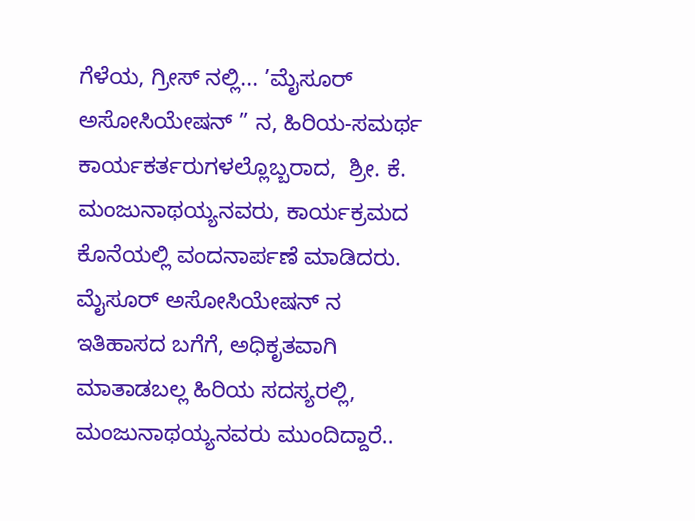ಗೆಳೆಯ, ಗ್ರೀಸ್ ನಲ್ಲಿ... ’ಮೈಸೂರ್ ಅಸೋಸಿಯೇಷನ್ ” ನ, ಹಿರಿಯ-ಸಮರ್ಥ ಕಾರ್ಯಕರ್ತರುಗಳಲ್ಲೊಬ್ಬರಾದ,  ಶ್ರೀ. ಕೆ. ಮಂಜುನಾಥಯ್ಯನವರು, ಕಾರ್ಯಕ್ರಮದ ಕೊನೆಯಲ್ಲಿ ವಂದನಾರ್ಪಣೆ ಮಾಡಿದರು. ಮೈಸೂರ್ ಅಸೋಸಿಯೇಷನ್ ನ ಇತಿಹಾಸದ ಬಗೆಗೆ, ಅಧಿಕೃತವಾಗಿ ಮಾತಾಡಬಲ್ಲ ಹಿರಿಯ ಸದಸ್ಯರಲ್ಲಿ, ಮಂಜುನಾಥಯ್ಯನವರು ಮುಂದಿದ್ದಾರೆ..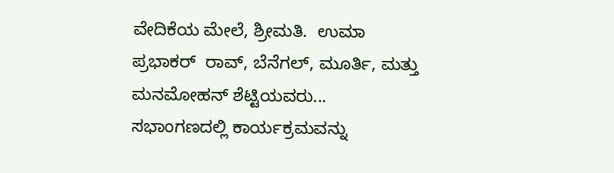ವೇದಿಕೆಯ ಮೇಲೆ, ಶ್ರೀಮತಿ.  ಉಮಾ ಪ್ರಭಾಕರ್  ರಾವ್, ಬೆನೆಗಲ್, ಮೂರ್ತಿ, ಮತ್ತು ಮನಮೋಹನ್ ಶೆಟ್ಟಿಯವರು... ಸಭಾಂಗಣದಲ್ಲಿ ಕಾರ್ಯಕ್ರಮವನ್ನು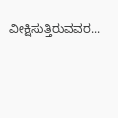ವೀಕ್ಷಿಸುತ್ತಿರುವವರ...